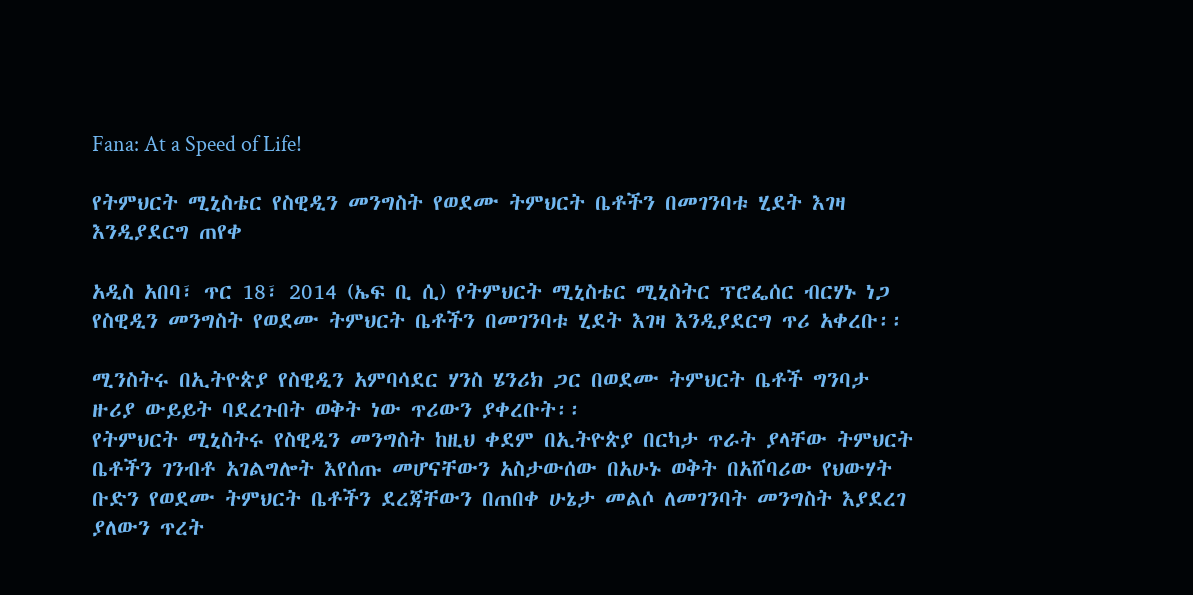Fana: At a Speed of Life!

የትምህርት ሚኒስቴር የስዊዲን መንግስት የወደሙ ትምህርት ቤቶችን በመገንባቱ ሂደት እገዛ እንዲያደርግ ጠየቀ

አዲስ አበባ፣ ጥር 18፣ 2014 (ኤፍ ቢ ሲ) የትምህርት ሚኒስቴር ሚኒስትር ፕሮፌሰር ብርሃኑ ነጋ የስዊዲን መንግስት የወደሙ ትምህርት ቤቶችን በመገንባቱ ሂደት እገዛ እንዲያደርግ ጥሪ አቀረቡ፡፡

ሚንስትሩ በኢትዮጵያ የስዊዲን አምባሳደር ሃንስ ሄንሪክ ጋር በወደሙ ትምህርት ቤቶች ግንባታ ዙሪያ ውይይት ባደረጉበት ወቅት ነው ጥሪውን ያቀረቡት፡፡
የትምህርት ሚኒስትሩ የስዊዲን መንግስት ከዚህ ቀደም በኢትዮጵያ በርካታ ጥራት ያላቸው ትምህርት ቤቶችን ገንብቶ አገልግሎት እየሰጡ መሆናቸውን አስታውሰው በአሁኑ ወቅት በአሸባሪው የህውሃት ቡድን የወደሙ ትምህርት ቤቶችን ደረጃቸውን በጠበቀ ሁኔታ መልሶ ለመገንባት መንግስት እያደረገ ያለውን ጥረት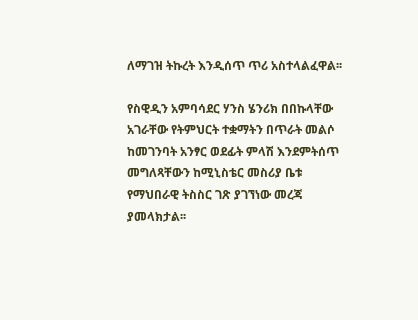ለማገዝ ትኩረት እንዲሰጥ ጥሪ አስተላልፈዋል፡፡

የስዊዲን አምባሳደር ሃንስ ሄንሪክ በበኩላቸው አገራቸው የትምህርት ተቋማትን በጥራት መልሶ ከመገንባት አንፃር ወደፊት ምላሽ እንደምትሰጥ መግለጻቸውን ከሚኒስቴር መስሪያ ቤቱ የማህበራዊ ትስስር ገጽ ያገኘነው መረጃ ያመላክታል፡፡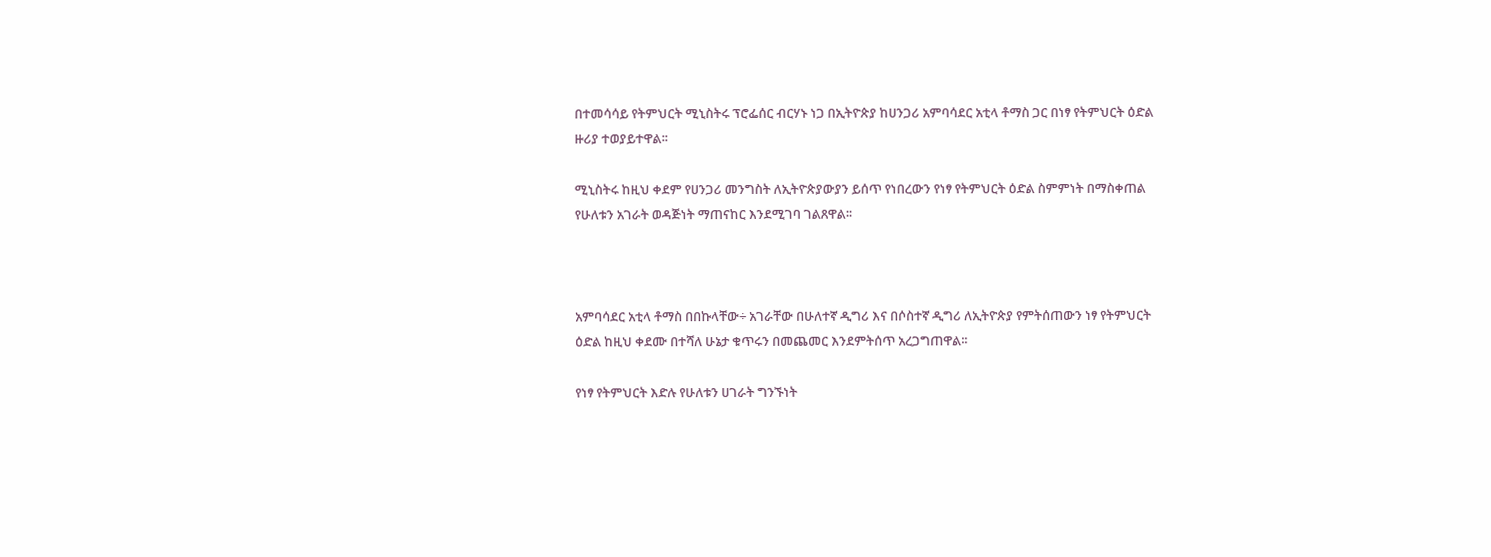በተመሳሳይ የትምህርት ሚኒስትሩ ፕሮፌሰር ብርሃኑ ነጋ በኢትዮጵያ ከሀንጋሪ አምባሳደር አቲላ ቶማስ ጋር በነፃ የትምህርት ዕድል ዙሪያ ተወያይተዋል፡፡

ሚኒስትሩ ከዚህ ቀደም የሀንጋሪ መንግስት ለኢትዮጵያውያን ይሰጥ የነበረውን የነፃ የትምህርት ዕድል ስምምነት በማስቀጠል የሁለቱን አገራት ወዳጅነት ማጠናከር እንደሚገባ ገልጸዋል፡፡



አምባሳደር አቲላ ቶማስ በበኩላቸው÷ አገራቸው በሁለተኛ ዲግሪ እና በሶስተኛ ዲግሪ ለኢትዮጵያ የምትሰጠውን ነፃ የትምህርት ዕድል ከዚህ ቀደሙ በተሻለ ሁኔታ ቁጥሩን በመጨመር እንደምትሰጥ አረጋግጠዋል፡፡

የነፃ የትምህርት እድሉ የሁለቱን ሀገራት ግንኙነት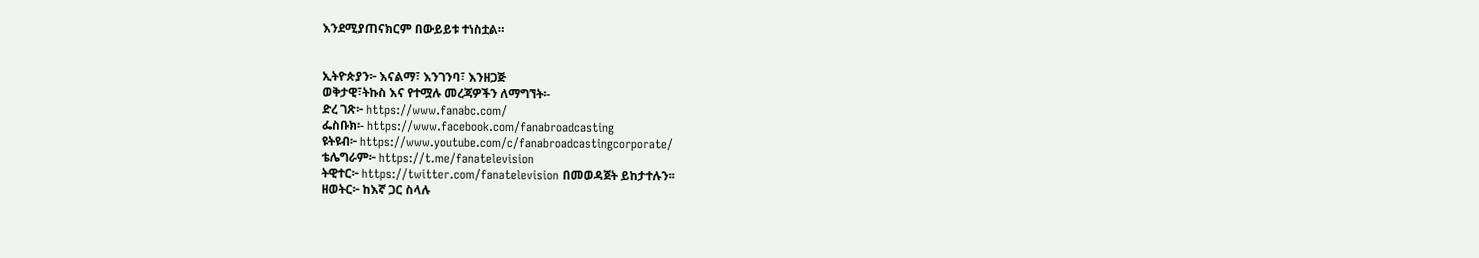እንደሚያጠናክርም በውይይቱ ተነስቷል።


ኢትዮጵያን፦ እናልማ፣ እንገንባ፣ እንዘጋጅ
ወቅታዊ፣ትኩስ እና የተሟሉ መረጃዎችን ለማግኘት፡-
ድረ ገጽ፦ https://www.fanabc.com/
ፌስቡክ፡- https://www.facebook.com/fanabroadcasting
ዩትዩብ፦ https://www.youtube.com/c/fanabroadcastingcorporate/
ቴሌግራም፦ https://t.me/fanatelevision
ትዊተር፦ https://twitter.com/fanatelevision በመወዳጀት ይከታተሉን፡፡
ዘወትር፦ ከእኛ ጋር ስላሉ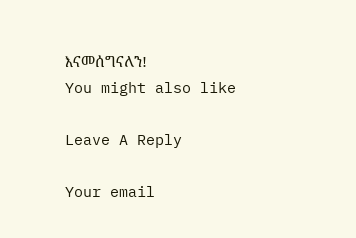እናመሰግናለን!
You might also like

Leave A Reply

Your email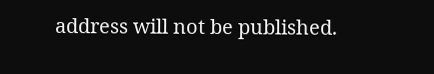address will not be published.